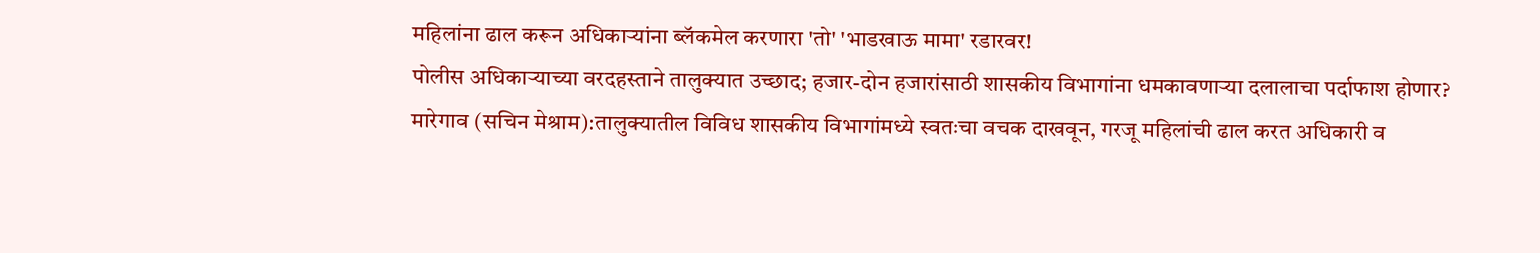महिलांना ढाल करून अधिकाऱ्यांना ब्लॅकमेल करणारा 'तो' 'भाडखाऊ मामा' रडारवर!
पोलीस अधिकाऱ्याच्या वरदहस्ताने तालुक्यात उच्छाद; हजार-दोन हजारांसाठी शासकीय विभागांना धमकावणाऱ्या दलालाचा पर्दाफाश होणार?
मारेगाव (सचिन मेश्राम):तालुक्यातील विविध शासकीय विभागांमध्ये स्वतःचा वचक दाखवून, गरजू महिलांची ढाल करत अधिकारी व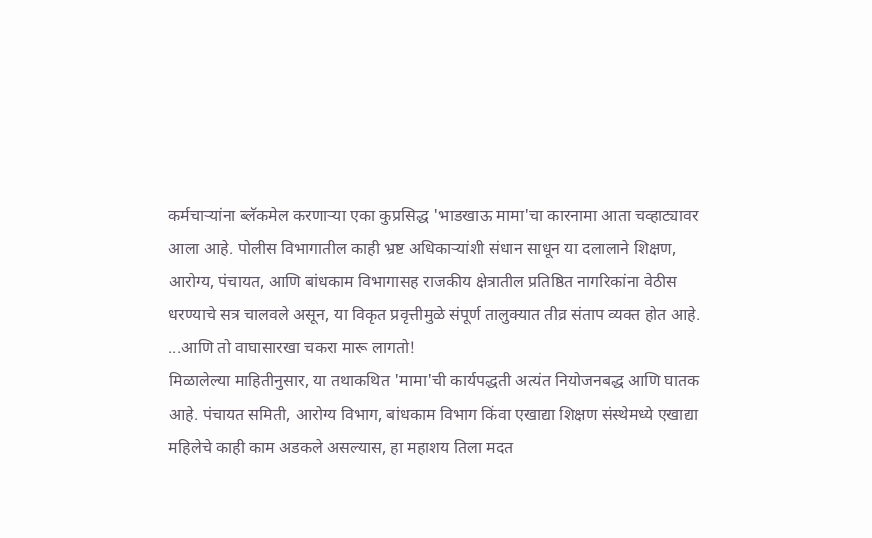कर्मचाऱ्यांना ब्लॅकमेल करणाऱ्या एका कुप्रसिद्ध 'भाडखाऊ मामा'चा कारनामा आता चव्हाट्यावर आला आहे. पोलीस विभागातील काही भ्रष्ट अधिकाऱ्यांशी संधान साधून या दलालाने शिक्षण, आरोग्य, पंचायत, आणि बांधकाम विभागासह राजकीय क्षेत्रातील प्रतिष्ठित नागरिकांना वेठीस धरण्याचे सत्र चालवले असून, या विकृत प्रवृत्तीमुळे संपूर्ण तालुक्यात तीव्र संताप व्यक्त होत आहे.
...आणि तो वाघासारखा चकरा मारू लागतो!
मिळालेल्या माहितीनुसार, या तथाकथित 'मामा'ची कार्यपद्धती अत्यंत नियोजनबद्ध आणि घातक आहे. पंचायत समिती, आरोग्य विभाग, बांधकाम विभाग किंवा एखाद्या शिक्षण संस्थेमध्ये एखाद्या महिलेचे काही काम अडकले असल्यास, हा महाशय तिला मदत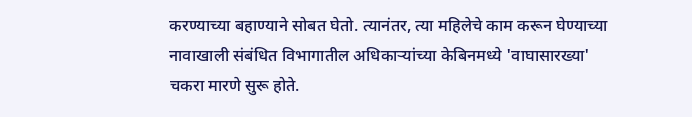करण्याच्या बहाण्याने सोबत घेतो. त्यानंतर, त्या महिलेचे काम करून घेण्याच्या नावाखाली संबंधित विभागातील अधिकाऱ्यांच्या केबिनमध्ये 'वाघासारख्या' चकरा मारणे सुरू होते.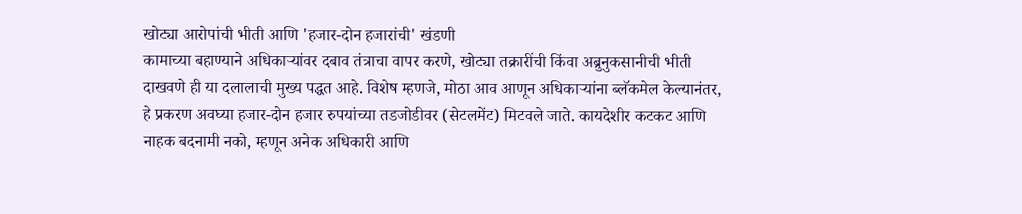खोट्या आरोपांची भीती आणि 'हजार-दोन हजारांची' खंडणी
कामाच्या बहाण्याने अधिकाऱ्यांवर दबाव तंत्राचा वापर करणे, खोट्या तक्रारींची किंवा अब्रुनुकसानीची भीती दाखवणे ही या दलालाची मुख्य पद्धत आहे. विशेष म्हणजे, मोठा आव आणून अधिकाऱ्यांना ब्लॅकमेल केल्यानंतर, हे प्रकरण अवघ्या हजार-दोन हजार रुपयांच्या तडजोडीवर (सेटलमेंट) मिटवले जाते. कायदेशीर कटकट आणि नाहक बदनामी नको, म्हणून अनेक अधिकारी आणि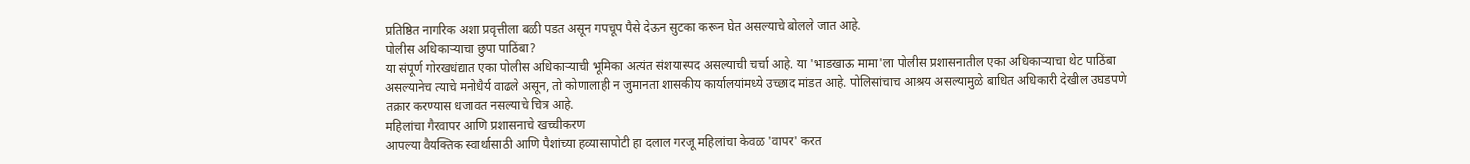प्रतिष्ठित नागरिक अशा प्रवृत्तीला बळी पडत असून गपचूप पैसे देऊन सुटका करून घेत असल्याचे बोलले जात आहे.
पोलीस अधिकाऱ्याचा छुपा पाठिंबा?
या संपूर्ण गोरखधंद्यात एका पोलीस अधिकाऱ्याची भूमिका अत्यंत संशयास्पद असल्याची चर्चा आहे. या 'भाडखाऊ मामा'ला पोलीस प्रशासनातील एका अधिकाऱ्याचा थेट पाठिंबा असल्यानेच त्याचे मनोधैर्य वाढले असून, तो कोणालाही न जुमानता शासकीय कार्यालयांमध्ये उच्छाद मांडत आहे. पोलिसांचाच आश्रय असल्यामुळे बाधित अधिकारी देखील उघडपणे तक्रार करण्यास धजावत नसल्याचे चित्र आहे.
महिलांचा गैरवापर आणि प्रशासनाचे खच्चीकरण
आपल्या वैयक्तिक स्वार्थासाठी आणि पैशांच्या हव्यासापोटी हा दलाल गरजू महिलांचा केवळ 'वापर' करत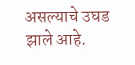असल्याचे उघड झाले आहे.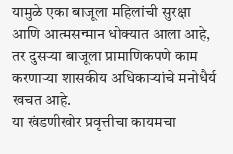यामुळे एका बाजूला महिलांची सुरक्षा आणि आत्मसन्मान धोक्यात आला आहे, तर दुसऱ्या बाजूला प्रामाणिकपणे काम करणाऱ्या शासकीय अधिकाऱ्यांचे मनोधैर्य खचत आहे.
या खंडणीखोर प्रवृत्तीचा कायमचा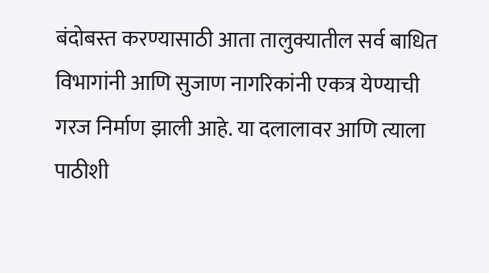बंदोबस्त करण्यासाठी आता तालुक्यातील सर्व बाधित विभागांनी आणि सुजाण नागरिकांनी एकत्र येण्याची गरज निर्माण झाली आहे. या दलालावर आणि त्याला पाठीशी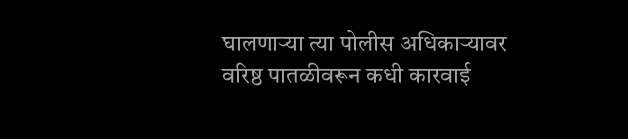घालणाऱ्या त्या पोलीस अधिकाऱ्यावर वरिष्ठ पातळीवरून कधी कारवाई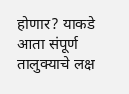होणार? याकडे आता संपूर्ण तालुक्याचे लक्ष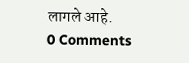लागले आहे.
0 Comments